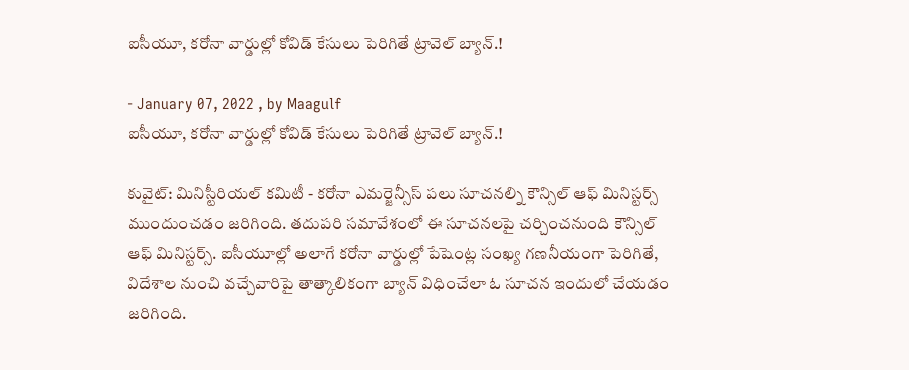ఐసీయూ, కరోనా వార్డుల్లో కోవిడ్ కేసులు పెరిగితే ట్రావెల్ బ్యాన్.!

- January 07, 2022 , by Maagulf
ఐసీయూ, కరోనా వార్డుల్లో కోవిడ్ కేసులు పెరిగితే ట్రావెల్ బ్యాన్.!

కువైట్: మినిస్టీరియల్ కమిటీ - కరోనా ఎమర్జెన్సీస్ పలు సూచనల్ని కౌన్సిల్ ఆఫ్ మినిస్టర్స్ ముందుంచడం జరిగింది. తదుపరి సమావేశంలో ఈ సూచనలపై చర్చించనుంది కౌన్సిల్ ఆఫ్ మినిస్టర్స్. ఐసీయూల్లో అలాగే కరోనా వార్డుల్లో పేషెంట్ల సంఖ్య గణనీయంగా పెరిగితే, విదేశాల నుంచి వచ్చేవారిపై తాత్కాలికంగా బ్యాన్ విధించేలా ఓ సూచన ఇందులో చేయడం జరిగింది.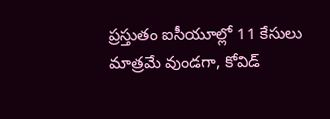ప్రస్తుతం ఐసీయూల్లో 11 కేసులు మాత్రమే వుండగా, కోవిడ్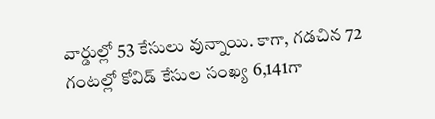వార్డుల్లో 53 కేసులు వున్నాయి. కాగా, గడచిన 72 గంటల్లో కోవిడ్ కేసుల సంఖ్య 6,141గా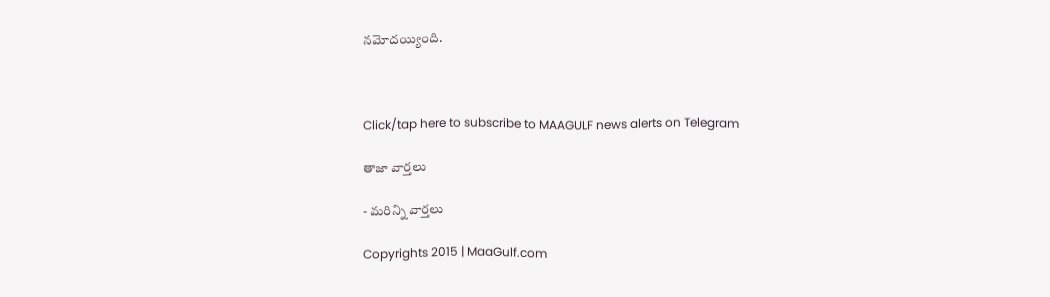నమోదయ్యింది.



Click/tap here to subscribe to MAAGULF news alerts on Telegram

తాజా వార్తలు

- మరిన్ని వార్తలు

Copyrights 2015 | MaaGulf.com